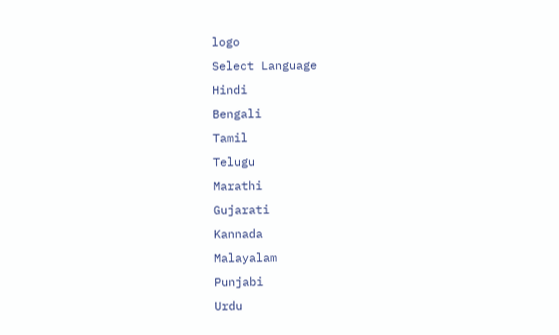logo
Select Language
Hindi
Bengali
Tamil
Telugu
Marathi
Gujarati
Kannada
Malayalam
Punjabi
Urdu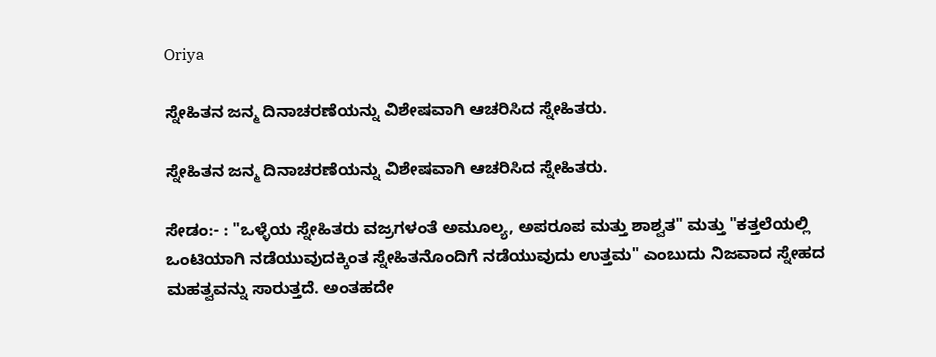Oriya

ಸ್ನೇಹಿತನ ಜನ್ಮ ದಿನಾಚರಣೆಯನ್ನು ವಿಶೇಷವಾಗಿ ಆಚರಿಸಿದ ಸ್ನೇಹಿತರು.

ಸ್ನೇಹಿತನ ಜನ್ಮ ದಿನಾಚರಣೆಯನ್ನು ವಿಶೇಷವಾಗಿ ಆಚರಿಸಿದ ಸ್ನೇಹಿತರು.

ಸೇಡಂ:- : "ಒಳ್ಳೆಯ ಸ್ನೇಹಿತರು ವಜ್ರಗಳಂತೆ ಅಮೂಲ್ಯ, ಅಪರೂಪ ಮತ್ತು ಶಾಶ್ವತ" ಮತ್ತು "ಕತ್ತಲೆಯಲ್ಲಿ ಒಂಟಿಯಾಗಿ ನಡೆಯುವುದಕ್ಕಿಂತ ಸ್ನೇಹಿತನೊಂದಿಗೆ ನಡೆಯುವುದು ಉತ್ತಮ" ಎಂಬುದು ನಿಜವಾದ ಸ್ನೇಹದ ಮಹತ್ವವನ್ನು ಸಾರುತ್ತದೆ. ಅಂತಹದೇ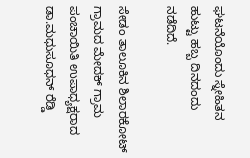ಘಟನೆಯೊಂದು ಸ್ನೇಹಿತನ ಹುಟ್ಟು ಹಬ್ಬ ದಿನದಂದು ನಡೆದಿದೆ.

ಸೇಡಂ ತಾಲೂಕಿನ ಶಿಲಾರಕೋಟ್ ಗ್ರಾಮದ ಮೇದಕ್ ಗ್ರಾಮ ಪಂಚಾಯಿತಿ ಉಪಾಧ್ಯಕ್ಷರಾದ ಡಾ.ಮಧುಸೂಧನ್ ರೆಡ್ಡಿ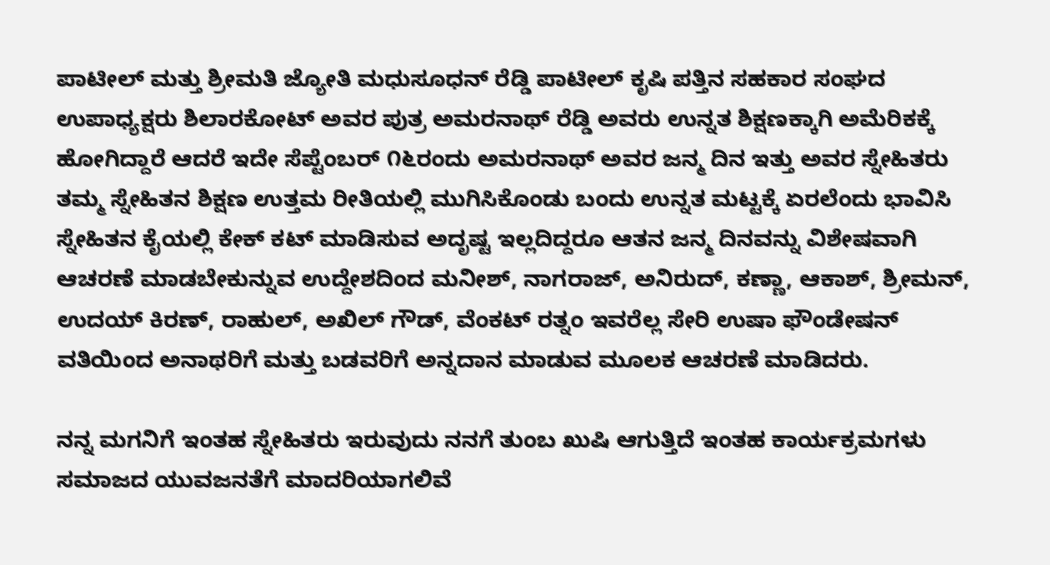ಪಾಟೀಲ್ ಮತ್ತು ಶ್ರೀಮತಿ ಜ್ಯೋತಿ ಮಧುಸೂಧನ್ ರೆಡ್ಡಿ ಪಾಟೀಲ್ ಕೃಷಿ ಪತ್ತಿನ ಸಹಕಾರ ಸಂಘದ ಉಪಾಧ್ಯಕ್ಷರು ಶಿಲಾರಕೋಟ್ ಅವರ ಪುತ್ರ ಅಮರನಾಥ್ ರೆಡ್ಡಿ ಅವರು ಉನ್ನತ ಶಿಕ್ಷಣಕ್ಕಾಗಿ ಅಮೆರಿಕಕ್ಕೆ ಹೋಗಿದ್ದಾರೆ ಆದರೆ ಇದೇ ಸೆಪ್ಟೆಂಬರ್ ೧೬ರಂದು ಅಮರನಾಥ್ ಅವರ ಜನ್ಮ ದಿನ ಇತ್ತು ಅವರ ಸ್ನೇಹಿತರು ತಮ್ಮ ಸ್ನೇಹಿತನ ಶಿಕ್ಷಣ ಉತ್ತಮ ರೀತಿಯಲ್ಲಿ ಮುಗಿಸಿಕೊಂಡು ಬಂದು ಉನ್ನತ ಮಟ್ಟಕ್ಕೆ ಏರಲೆಂದು ಭಾವಿಸಿ ಸ್ನೇಹಿತನ ಕೈಯಲ್ಲಿ ಕೇಕ್ ಕಟ್ ಮಾಡಿಸುವ ಅದೃಷ್ಟ ಇಲ್ಲದಿದ್ದರೂ ಆತನ ಜನ್ಮ ದಿನವನ್ನು ವಿಶೇಷವಾಗಿ ಆಚರಣೆ ಮಾಡಬೇಕುನ್ನುವ ಉದ್ದೇಶದಿಂದ ಮನೀಶ್, ನಾಗರಾಜ್, ಅನಿರುದ್, ಕಣ್ಣಾ, ಆಕಾಶ್, ಶ್ರೀಮನ್, ಉದಯ್ ಕಿರಣ್, ರಾಹುಲ್, ಅಖಿಲ್ ಗೌಡ್, ವೆಂಕಟ್ ರತ್ನಂ ಇವರೆಲ್ಲ ಸೇರಿ ಉಷಾ ಫೌಂಡೇಷನ್ ವತಿಯಿಂದ ಅನಾಥರಿಗೆ ಮತ್ತು ಬಡವರಿಗೆ ಅನ್ನದಾನ ಮಾಡುವ ಮೂಲಕ ಆಚರಣೆ ಮಾಡಿದರು.

ನನ್ನ ಮಗನಿಗೆ ಇಂತಹ ಸ್ನೇಹಿತರು ಇರುವುದು ನನಗೆ ತುಂಬ ಖುಷಿ ಆಗುತ್ತಿದೆ ಇಂತಹ ಕಾರ್ಯಕ್ರಮಗಳು ಸಮಾಜದ ಯುವಜನತೆಗೆ ಮಾದರಿಯಾಗಲಿವೆ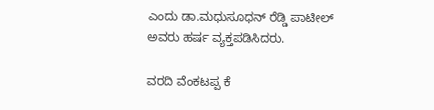ಎಂದು ಡಾ.ಮಧುಸೂಧನ್ ರೆಡ್ಡಿ ಪಾಟೀಲ್ ಅವರು ಹರ್ಷ ವ್ಯಕ್ತಪಡಿಸಿದರು.

ವರದಿ ವೆಂಕಟಪ್ಪ ಕೆ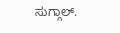ಸುಗ್ಗಾಲ್.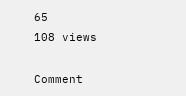65
108 views

Comment